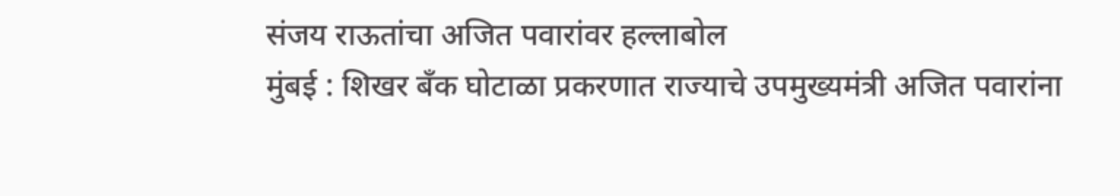संजय राऊतांचा अजित पवारांवर हल्लाबोल
मुंबई : शिखर बँक घोटाळा प्रकरणात राज्याचे उपमुख्यमंत्री अजित पवारांना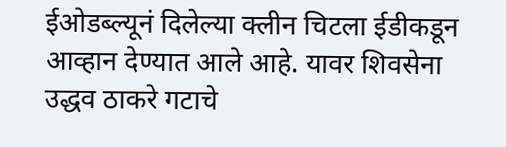ईओडब्ल्यूनं दिलेल्या क्लीन चिटला ईडीकडून आव्हान देण्यात आले आहे. यावर शिवसेना उद्धव ठाकरे गटाचे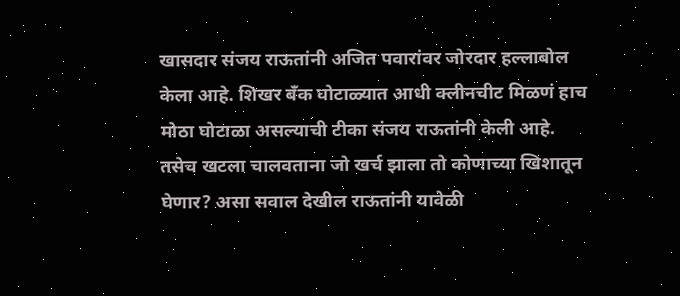खासदार संजय राऊतांनी अजित पवारांवर जोरदार हल्लाबोल केला आहे. शिखर बँक घोटाळ्यात आधी क्लीनचीट मिळणं हाच मोठा घोटाळा असल्याची टीका संजय राऊतांनी केली आहे. तसेच खटला चालवताना जो खर्च झाला तो कोणाच्या खिशातून घेणार? असा सवाल देखील राऊतांनी यावेळी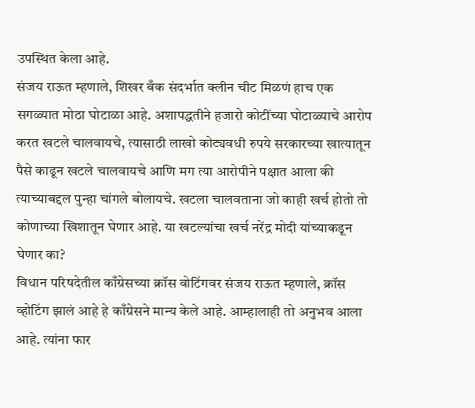उपस्थित केला आहे.
संजय राऊत म्हणाले, शिखर बँक संदर्भात क्लीन चीट मिळणं हाच एक सगळ्यात मोठा घोटाळा आहे. अशापद्धतीने हजारो कोटींच्या घोटाळ्याचे आरोप करत खटले चालवायचे, त्यासाठी लाखो कोट्यवधी रुपये सरकारच्या खात्यातून पैसे काढून खटले चालवायचे आणि मग त्या आरोपीने पक्षात आला की त्याच्याबद्दल पुन्हा चांगले बोलायचे. खटला चालवताना जो काही खर्च होतो तो कोणाच्या खिशातून घेणार आहे. या खटल्यांचा खर्च नरेंद्र मोदी यांच्याकडून घेणार का?
विधान परिषदेतील काँग्रेसच्या क्रॉस वोटिंगवर संजय राऊत म्हणाले, क्रॉस व्होटिंग झालं आहे हे काँग्रेसने मान्य केले आहे. आम्हालाही तो अनुभव आला आहे. त्यांना फार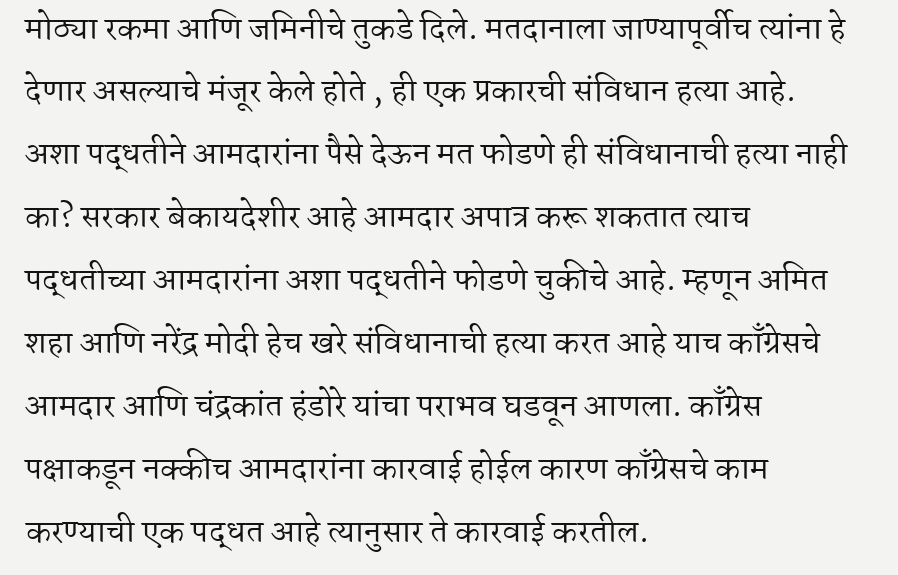मोठ्या रकमा आणि जमिनीचे तुकडे दिले. मतदानाला जाण्यापूर्वीच त्यांना हे देणार असल्याचे मंजूर केले होते , ही एक प्रकारची संविधान हत्या आहे.
अशा पद्धतीने आमदारांना पैसे देऊन मत फोडणे ही संविधानाची हत्या नाही का? सरकार बेकायदेशीर आहे आमदार अपात्र करू शकतात त्याच पद्धतीच्या आमदारांना अशा पद्धतीने फोडणे चुकीचे आहे. म्हणून अमित शहा आणि नरेंद्र मोदी हेच खरे संविधानाची हत्या करत आहे याच काँग्रेसचे आमदार आणि चंद्रकांत हंडोरे यांचा पराभव घडवून आणला. काँग्रेस पक्षाकडून नक्कीच आमदारांना कारवाई होईल कारण काँग्रेसचे काम करण्याची एक पद्धत आहे त्यानुसार ते कारवाई करतील.